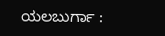ಯಲಬುರ್ಗಾ :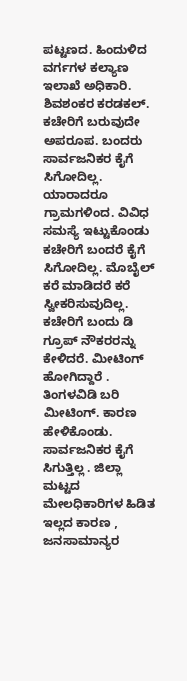ಪಟ್ಟಣದ. ಹಿಂದುಳಿದ ವರ್ಗಗಳ ಕಲ್ಯಾಣ ಇಲಾಖೆ ಅಧಿಕಾರಿ. ಶಿವಶಂಕರ ಕರಡಕಲ್. ಕಚೇರಿಗೆ ಬರುವುದೇ ಅಪರೂಪ. ಬಂದರು ಸಾರ್ವಜನಿಕರ ಕೈಗೆ ಸಿಗೋದಿಲ್ಲ. ಯಾರಾದರೂ ಗ್ರಾಮಗಳಿಂದ. ವಿವಿಧ ಸಮಸ್ಯೆ ಇಟ್ಟುಕೊಂಡು ಕಚೇರಿಗೆ ಬಂದರೆ ಕೈಗೆ ಸಿಗೋದಿಲ್ಲ. ಮೊಬೈಲ್ ಕರೆ ಮಾಡಿದರೆ ಕರೆ ಸ್ವೀಕರಿಸುವುದಿಲ್ಲ. ಕಚೇರಿಗೆ ಬಂದು ಡಿ ಗ್ರೂಪ್ ನೌಕರರನ್ನು ಕೇಳಿದರೆ. ಮೀಟಿಂಗ್ ಹೋಗಿದ್ದಾರೆ . ತಿಂಗಳವಿಡಿ ಬರಿ ಮೀಟಿಂಗ್. ಕಾರಣ ಹೇಳಿಕೊಂಡು. ಸಾರ್ವಜನಿಕರ ಕೈಗೆ ಸಿಗುತ್ತಿಲ್ಲ . ಜಿಲ್ಲಾ ಮಟ್ಟದ ಮೇಲಧಿಕಾರಿಗಳ ಹಿಡಿತ ಇಲ್ಲದ ಕಾರಣ , ಜನಸಾಮಾನ್ಯರ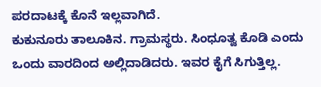ಪರದಾಟಕ್ಕೆ ಕೊನೆ ಇಲ್ಲವಾಗಿದೆ.
ಕುಕುನೂರು ತಾಲೂಕಿನ. ಗ್ರಾಮಸ್ಥರು. ಸಿಂಧೂತ್ವ ಕೊಡಿ ಎಂದು ಒಂದು ವಾರದಿಂದ ಅಲ್ಲಿದಾಡಿದರು. ಇವರ ಕೈಗೆ ಸಿಗುತ್ತಿಲ್ಲ.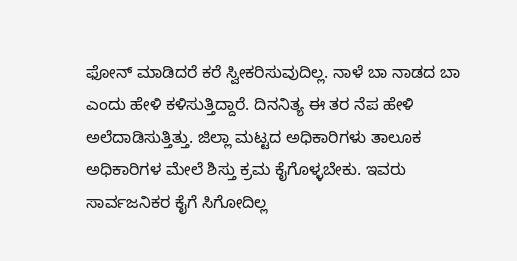ಫೋನ್ ಮಾಡಿದರೆ ಕರೆ ಸ್ವೀಕರಿಸುವುದಿಲ್ಲ. ನಾಳೆ ಬಾ ನಾಡದ ಬಾ ಎಂದು ಹೇಳಿ ಕಳಿಸುತ್ತಿದ್ದಾರೆ. ದಿನನಿತ್ಯ ಈ ತರ ನೆಪ ಹೇಳಿ ಅಲೆದಾಡಿಸುತ್ತಿತ್ತು. ಜಿಲ್ಲಾ ಮಟ್ಟದ ಅಧಿಕಾರಿಗಳು ತಾಲೂಕ ಅಧಿಕಾರಿಗಳ ಮೇಲೆ ಶಿಸ್ತು ಕ್ರಮ ಕೈಗೊಳ್ಳಬೇಕು. ಇವರು ಸಾರ್ವಜನಿಕರ ಕೈಗೆ ಸಿಗೋದಿಲ್ಲ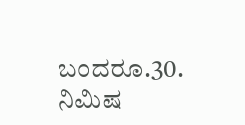ಬಂದರೂ.30. ನಿಮಿಷ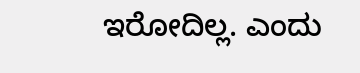ಇರೋದಿಲ್ಲ. ಎಂದು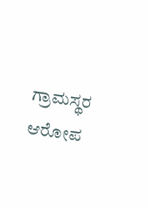ಗ್ರಾಮಸ್ಥರ ಆರೋಪ